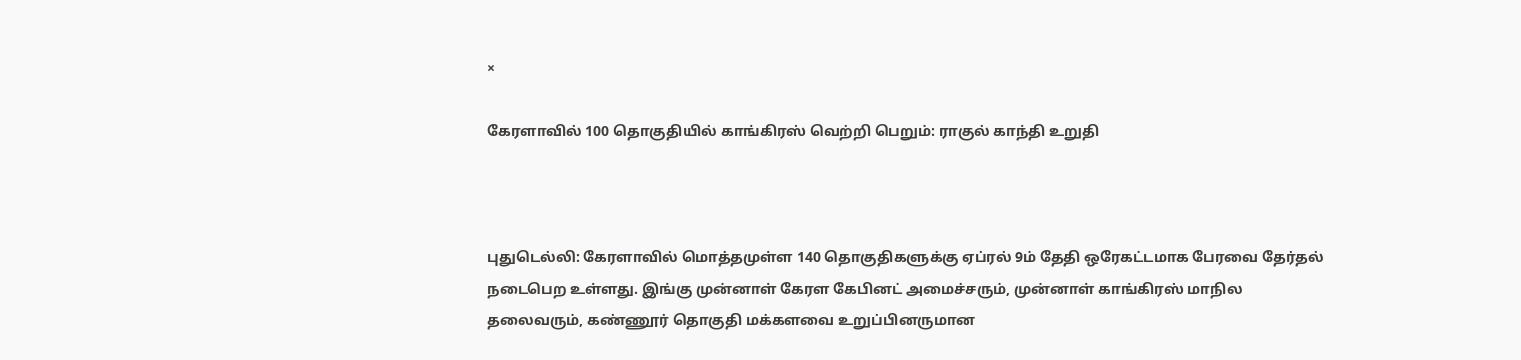×

கேரளாவில் 100 தொகுதியில் காங்கிரஸ் வெற்றி பெறும்: ராகுல் காந்தி உறுதி



புதுடெல்லி: கேரளாவில் மொத்தமுள்ள 140 தொகுதிகளுக்கு ஏப்ரல் 9ம் தேதி ஒரேகட்டமாக பேரவை தேர்தல் நடைபெற உள்ளது. இங்கு முன்னாள் கேரள கேபினட் அமைச்சரும், முன்னாள் காங்கிரஸ் மாநில தலைவரும், கண்ணூர் தொகுதி மக்களவை உறுப்பினருமான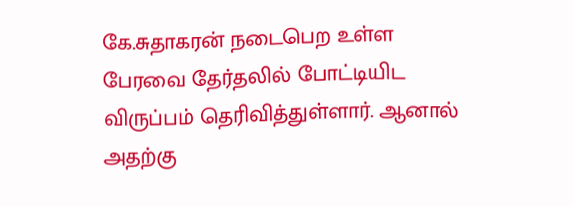கே.சுதாகரன் நடைபெற உள்ள பேரவை தேர்தலில் போட்டியிட விருப்பம் தெரிவித்துள்ளார். ஆனால் அதற்கு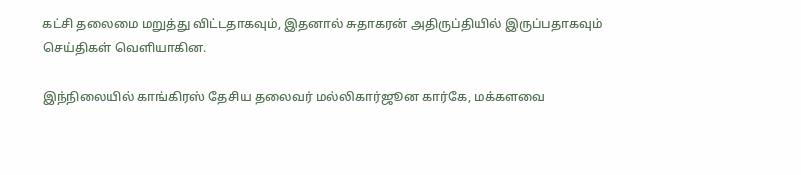கட்சி தலைமை மறுத்து விட்டதாகவும், இதனால் சுதாகரன் அதிருப்தியில் இருப்பதாகவும் செய்திகள் வௌியாகின.

இந்நிலையில் காங்கிரஸ் தேசிய தலைவர் மல்லிகார்ஜூன கார்கே, மக்களவை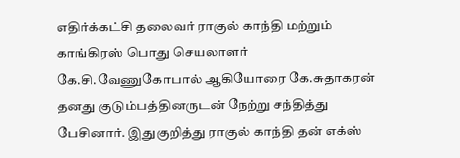எதிர்க்கட்சி தலைவர் ராகுல் காந்தி மற்றும் காங்கிரஸ் பொது செயலாளர் கே.சி.வேணுகோபால் ஆகியோரை கே.சுதாகரன் தனது குடும்பத்தினருடன் நேற்று சந்தித்து பேசினார். இதுகுறித்து ராகுல் காந்தி தன் எக்ஸ்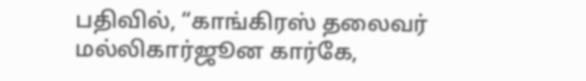பதிவில், “காங்கிரஸ் தலைவர் மல்லிகார்ஜூன கார்கே,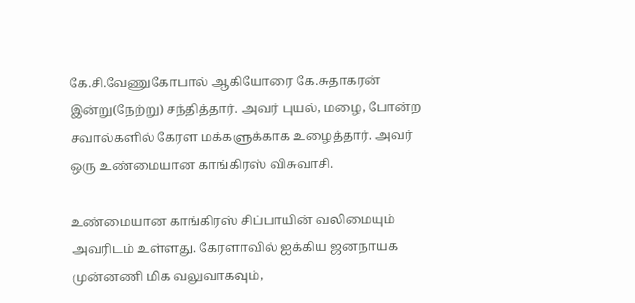கே.சி.வேணுகோபால் ஆகியோரை கே.சுதாகரன் இன்று(நேற்று) சந்தித்தார். அவர் புயல், மழை, போன்ற சவால்களில் கேரள மக்களுக்காக உழைத்தார். அவர் ஒரு உண்மையான காங்கிரஸ் விசுவாசி.

உண்மையான காங்கிரஸ் சிப்பாயின் வலிமையும் அவரிடம் உள்ளது. கேரளாவில் ஐக்கிய ஜனநாயக முன்னணி மிக வலுவாகவும்,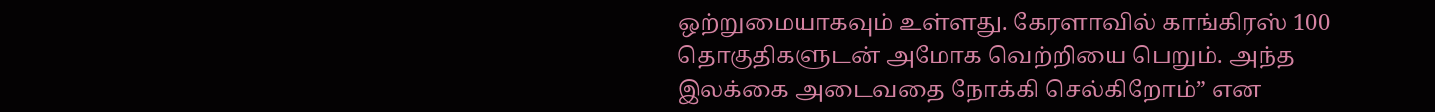ஒற்றுமையாகவும் உள்ளது. கேரளாவில் காங்கிரஸ் 100 தொகுதிகளுடன் அமோக வெற்றியை பெறும். அந்த இலக்கை அடைவதை நோக்கி செல்கிறோம்” என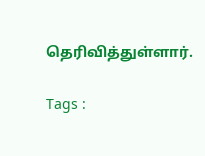தெரிவித்துள்ளார்.

Tags :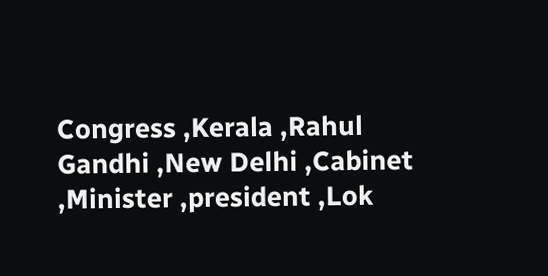Congress ,Kerala ,Rahul Gandhi ,New Delhi ,Cabinet ,Minister ,president ,Lok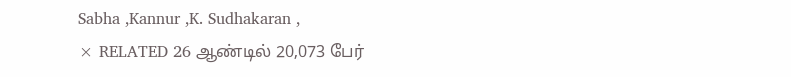Sabha ,Kannur ,K. Sudhakaran ,
× RELATED 26 ஆண்டில் 20,073 பேர்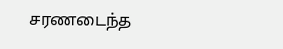சரணடைந்த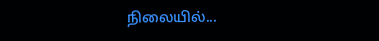நிலையில்...